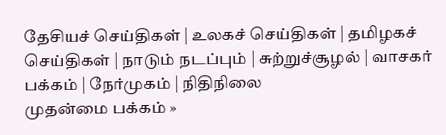தேசியச் செய்திகள் | உலகச் செய்திகள் | தமிழகச் செய்திகள் | நாடும் நடப்பும் | சு‌ற்று‌ச்சூழ‌ல் | வாசக‌ர் ப‌க்க‌ம் | நே‌ர்முக‌ம் | நி‌தி‌நிலை
முதன்மை பக்கம் »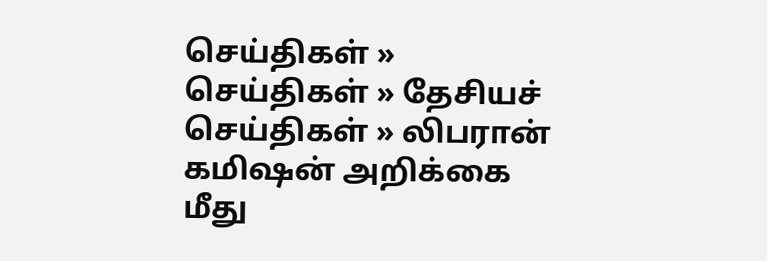செய்திகள் » செய்திகள் » தேசியச் செய்திகள் » லிபரான் கமிஷன் அறிக்கை மீது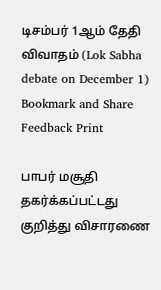டிசம்பர் 1ஆம் தேதி விவாதம் (Lok Sabha debate on December 1)
Bookmark and Share Feedback Print

பாபர் மசூதி தகர்க்கப்பட்டது குறித்து விசாரணை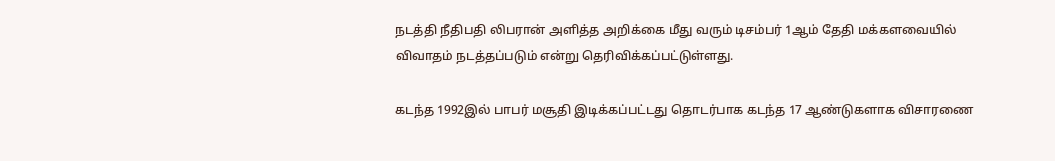நடத்தி நீதிபதி லிபரான் அளித்த அறிக்கை மீது வரும் டிசம்பர் 1ஆம் தேதி மக்களவையில் விவாதம் நடத்தப்படும் என்று தெரிவிக்கப்பட்டுள்ளது.

கடந்த 1992இல் பாபர் மசூதி இடிக்கப்பட்டது தொடர்பாக கடந்த 17 ஆண்டுகளாக விசாரணை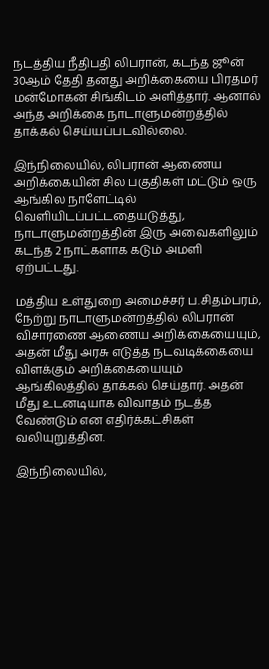நடத்திய நீதிபதி லிபரான், கடந்த ஜூன் 30ஆம் தேதி தனது அறிக்கையை பிரதமர் மன்மோகன் சிங்கிடம் அளித்தார். ஆனால் அந்த அறிக்கை நாடாளுமன்றத்தில் தாக்கல் செய்யப்படவில்லை.

இந்நிலையில், லிபரான் ஆணைய அறிக்கையின் சில பகுதிகள் மட்டும் ஒரு ஆங்கில நாளேட்டில் வெளியிடப்பட்டதையடுத்து, நாடாளுமன்றத்தின் இரு அவைகளிலும் கடந்த 2 நாட்களாக கடும் அமளி ஏற்பட்டது.

மத்திய உள்துறை அமைச்சர் ப.சிதம்பரம், நேற்று நாடாளுமன்றத்தில் லிபரான் விசாரணை ஆணைய அறிக்கையையும், அதன் மீது அரசு எடுத்த நடவடிக்கையை விளக்கும் அறிக்கையையும் ஆங்கிலத்தில் தாக்கல் செய்தார். அதன் மீது உடனடியாக விவாதம் நடத்த வேண்டும் என எதிர்க்கட்சிகள் வலியுறுத்தின.

இந்நிலையில்,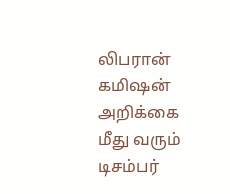லிபரான் கமிஷன் அறிக்கை மீது வரும் டிசம்பர்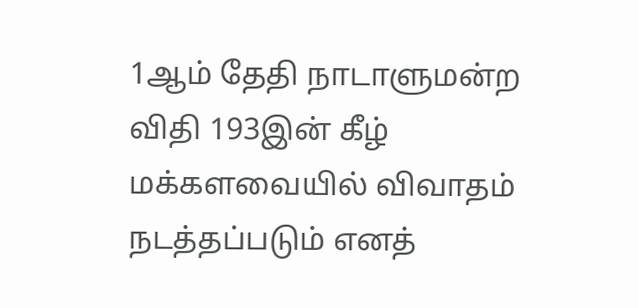1ஆம் தேதி நாடாளுமன்ற விதி 193இன் கீழ் மக்களவையில் விவாதம் நடத்தப்படும் எனத்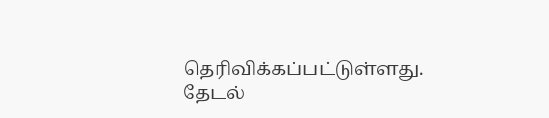தெரிவிக்கப்பட்டுள்ளது.
தேட‌ல்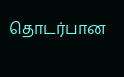தொட‌ர்பான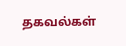தகவ‌ல்க‌ள்